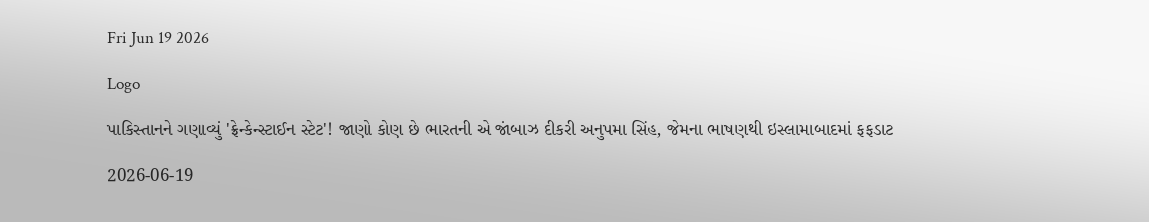Fri Jun 19 2026

Logo

પાકિસ્તાનને ગણાવ્યું 'ફ્રેન્કેન્સ્ટાઈન સ્ટેટ'! જાણો કોણ છે ભારતની એ જાંબાઝ દીકરી અનુપમા સિંહ, જેમના ભાષણથી ઇસ્લામાબાદમાં ફફડાટ

2026-06-19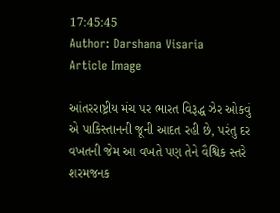17:45:45
Author: Darshana Visaria
Article Image

આંતરરાષ્ટ્રીય મંચ પર ભારત વિરૂદ્ધ ઝેર ઓકવું એ પાકિસ્તાનની જૂની આદત રહી છે, પરંતુ દર વખતની જેમ આ વખતે પણ તેને વૈશ્વિક સ્તરે શરમજનક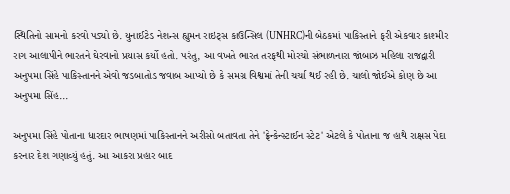સ્થિતિનો સામનો કરવો પડ્યો છે. યુનાઈટેડ નેશન્સ હ્યુમન રાઇટ્સ કાઉન્સિલ (UNHRC)ની બેઠકમાં પાકિસ્તાને ફરી એકવાર કાશ્મીર રાગ આલાપીને ભારતને ઘેરવાનો પ્રયાસ કર્યો હતો. પરંતુ, આ વખતે ભારત તરફથી મોરચો સંભાળનારા જાંબાઝ મહિલા રાજદ્વારી અનુપમા સિંહે પાકિસ્તાનને એવો જડબાતોડ જવાબ આપ્યો છે કે સમગ્ર વિશ્વમાં તેની ચર્ચા થઈ રહી છે. ચાલો જોઈએ કોણ છે આ અનુપમા સિંહ...

અનુપમા સિંહે પોતાના ધારદાર ભાષણમાં પાકિસ્તાનને અરીસો બતાવતા તેને 'ફ્રેન્કેન્સ્ટાઈન સ્ટેટ' એટલે કે પોતાના જ હાથે રાક્ષસ પેદા કરનાર દેશ ગણાવ્યું હતું. આ આકરા પ્રહાર બાદ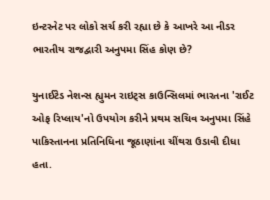ઇન્ટરનેટ પર લોકો સર્ચ કરી રહ્યા છે કે આખરે આ નીડર ભારતીય રાજદ્વારી અનુપમા સિંહ કોણ છે?

યુનાઈટેડ નેશન્સ હ્યુમન રાઇટ્સ કાઉન્સિલમાં ભારતના 'રાઈટ ઓફ રિપ્લાય'નો ઉપયોગ કરીને પ્રથમ સચિવ અનુપમા સિંહે પાકિસ્તાનના પ્રતિનિધિના જૂઠાણાંના ચીંથરા ઉડાવી દીધા હતા.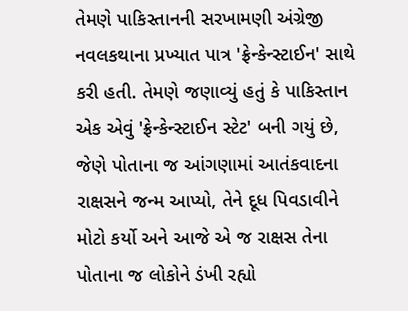તેમણે પાકિસ્તાનની સરખામણી અંગ્રેજી નવલકથાના પ્રખ્યાત પાત્ર 'ફ્રેન્કેન્સ્ટાઈન' સાથે કરી હતી. તેમણે જણાવ્યું હતું કે પાકિસ્તાન એક એવું 'ફ્રેન્કેન્સ્ટાઈન સ્ટેટ' બની ગયું છે, જેણે પોતાના જ આંગણામાં આતંકવાદના રાક્ષસને જન્મ આપ્યો, તેને દૂધ પિવડાવીને મોટો કર્યો અને આજે એ જ રાક્ષસ તેના પોતાના જ લોકોને ડંખી રહ્યો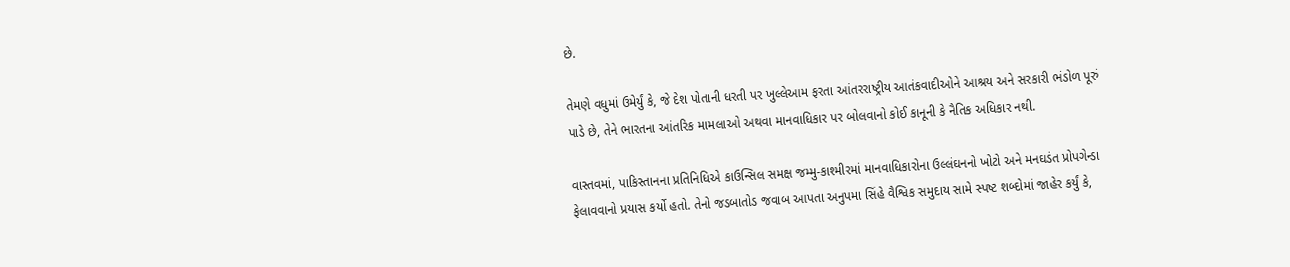છે.

તેમણે વધુમાં ઉમેર્યું કે, જે દેશ પોતાની ધરતી પર ખુલ્લેઆમ ફરતા આંતરરાષ્ટ્રીય આતંકવાદીઓને આશ્રય અને સરકારી ભંડોળ પૂરું પાડે છે, તેને ભારતના આંતરિક મામલાઓ અથવા માનવાધિકાર પર બોલવાનો કોઈ કાનૂની કે નૈતિક અધિકાર નથી.

વાસ્તવમાં, પાકિસ્તાનના પ્રતિનિધિએ કાઉન્સિલ સમક્ષ જમ્મુ-કાશ્મીરમાં માનવાધિકારોના ઉલ્લંઘનનો ખોટો અને મનઘડંત પ્રોપગેન્ડા ફેલાવવાનો પ્રયાસ કર્યો હતો. તેનો જડબાતોડ જવાબ આપતા અનુપમા સિંહે વૈશ્વિક સમુદાય સામે સ્પષ્ટ શબ્દોમાં જાહેર કર્યું કે,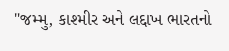"જમ્મુ, કાશ્મીર અને લદ્દાખ ભારતનો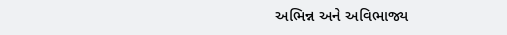અભિન્ન અને અવિભાજ્ય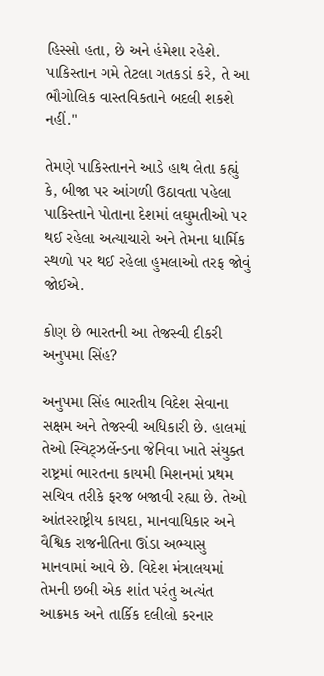હિસ્સો હતા, છે અને હંમેશા રહેશે. પાકિસ્તાન ગમે તેટલા ગતકડાં કરે, તે આ ભૌગોલિક વાસ્તવિકતાને બદલી શકશે નહીં."

તેમણે પાકિસ્તાનને આડે હાથ લેતા કહ્યું કે, બીજા પર આંગળી ઉઠાવતા પહેલા પાકિસ્તાને પોતાના દેશમાં લઘુમતીઓ પર થઈ રહેલા અત્યાચારો અને તેમના ધાર્મિક સ્થળો પર થઈ રહેલા હુમલાઓ તરફ જોવું જોઈએ.

કોણ છે ભારતની આ તેજસ્વી દીકરી અનુપમા સિંહ?

અનુપમા સિંહ ભારતીય વિદેશ સેવાના સક્ષમ અને તેજસ્વી અધિકારી છે. હાલમાં તેઓ સ્વિટ્ઝર્લેન્ડના જેનિવા ખાતે સંયુક્ત રાષ્ટ્રમાં ભારતના કાયમી મિશનમાં પ્રથમ સચિવ તરીકે ફરજ બજાવી રહ્યા છે. તેઓ આંતરરાષ્ટ્રીય કાયદા, માનવાધિકાર અને વૈશ્વિક રાજનીતિના ઊંડા અભ્યાસુ માનવામાં આવે છે. વિદેશ મંત્રાલયમાં તેમની છબી એક શાંત પરંતુ અત્યંત આક્રમક અને તાર્કિક દલીલો કરનાર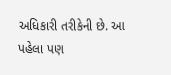અધિકારી તરીકેની છે. આ પહેલા પણ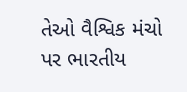તેઓ વૈશ્વિક મંચો પર ભારતીય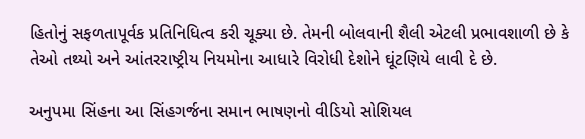હિતોનું સફળતાપૂર્વક પ્રતિનિધિત્વ કરી ચૂક્યા છે. તેમની બોલવાની શૈલી એટલી પ્રભાવશાળી છે કે તેઓ તથ્યો અને આંતરરાષ્ટ્રીય નિયમોના આધારે વિરોધી દેશોને ઘૂંટણિયે લાવી દે છે.

અનુપમા સિંહના આ સિંહગર્જના સમાન ભાષણનો વીડિયો સોશિયલ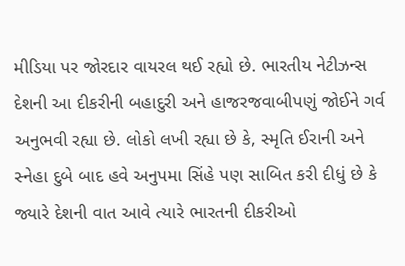મીડિયા પર જોરદાર વાયરલ થઈ રહ્યો છે. ભારતીય નેટીઝન્સ દેશની આ દીકરીની બહાદુરી અને હાજરજવાબીપણું જોઈને ગર્વ અનુભવી રહ્યા છે. લોકો લખી રહ્યા છે કે, સ્મૃતિ ઈરાની અને સ્નેહા દુબે બાદ હવે અનુપમા સિંહે પણ સાબિત કરી દીધું છે કે જ્યારે દેશની વાત આવે ત્યારે ભારતની દીકરીઓ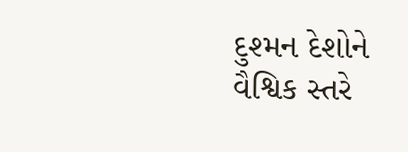દુશ્મન દેશોને વૈશ્વિક સ્તરે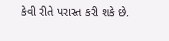કેવી રીતે પરાસ્ત કરી શકે છે.